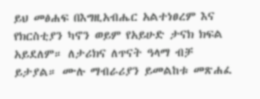ይህ መፅሐፍ በእግዚአብሔር አልተነፀረም እና የክርስቲያን ካኖን ወይም የአይሁድ ታናክ ክፍል አይደለም። ለታሪክና ለጥናት ዓላማ ብቻ ይታያል። ሙሉ ማብራሪያን ይመልከቱ መጽሐፈ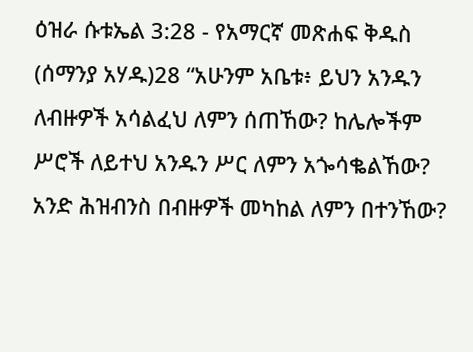ዕዝራ ሱቱኤል 3:28 - የአማርኛ መጽሐፍ ቅዱስ (ሰማንያ አሃዱ)28 “አሁንም አቤቱ፥ ይህን አንዱን ለብዙዎች አሳልፈህ ለምን ሰጠኸው? ከሌሎችም ሥሮች ለይተህ አንዱን ሥር ለምን አጐሳቈልኸው? አንድ ሕዝብንስ በብዙዎች መካከል ለምን በተንኸው?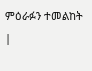ምዕራፉን ተመልከት |